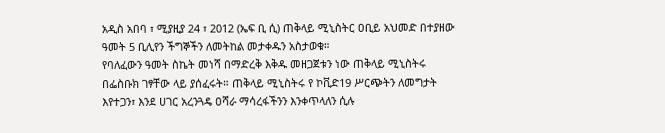አዲስ አበባ ፣ ሚያዚያ 24 ፣ 2012 (ኤፍ ቢ ሲ) ጠቅላይ ሚኒስትር ዐቢይ አህመድ በተያዘው ዓመት 5 ቢሊየን ችግኞችን ለመትከል መታቀዱን አስታወቁ።
የባለፈውን ዓመት ስኬት መነሻ በማድረቅ እቅዱ መዘጋጀቱን ነው ጠቅላይ ሚኒስትሩ በፌስቡክ ገፃቸው ላይ ያሰፈሩት። ጠቅላይ ሚኒስትሩ የ ኮቪድ19 ሥርጭትን ለመግታት እየተጋን፣ እንደ ሀገር አረንጓዴ ዐሻራ ማሳረፋችንን እንቀጥላለን ሲሉ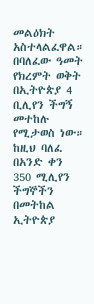መልዕክት አስተላልፈዋል።
በባለፈው ዓመት የክረምት ወቅት በኢትዮጵያ 4 ቢሊየን ችግኝ መተከሉ የሚታወስ ነው።
ከዚህ ባለፈ በአንድ ቀን 350 ሚሊየን ችግኞችን በመትከል ኢትዮጵያ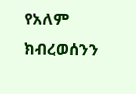የአለም ክብረወሰንን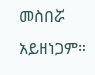መስበሯ አይዘነጋም።